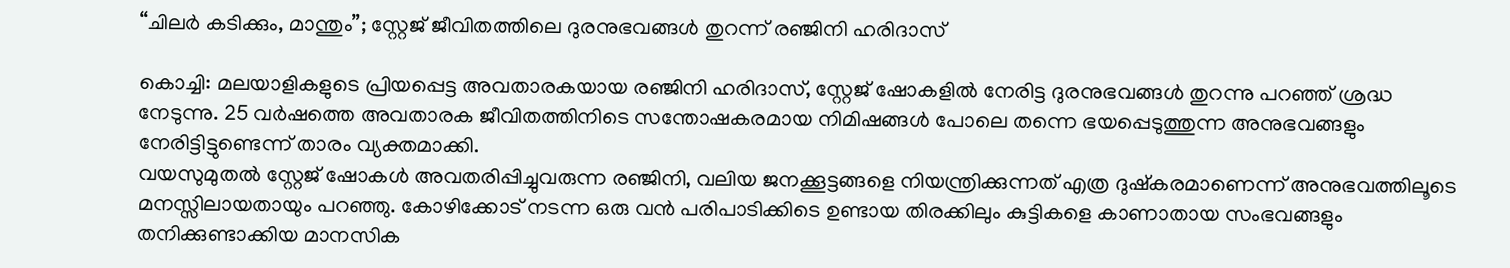“ചിലർ കടിക്കും, മാന്തും”; സ്റ്റേജ് ജീവിതത്തിലെ ദുരനുഭവങ്ങൾ തുറന്ന് രഞ്ജിനി ഹരിദാസ്

കൊച്ചി: മലയാളികളുടെ പ്രിയപ്പെട്ട അവതാരകയായ രഞ്ജിനി ഹരിദാസ്, സ്റ്റേജ് ഷോകളിൽ നേരിട്ട ദുരനുഭവങ്ങൾ തുറന്നു പറഞ്ഞ് ശ്രദ്ധ നേടുന്നു. 25 വർഷത്തെ അവതാരക ജീവിതത്തിനിടെ സന്തോഷകരമായ നിമിഷങ്ങൾ പോലെ തന്നെ ഭയപ്പെടുത്തുന്ന അനുഭവങ്ങളും നേരിട്ടിട്ടുണ്ടെന്ന് താരം വ്യക്തമാക്കി.
വയസുമുതൽ സ്റ്റേജ് ഷോകൾ അവതരിപ്പിച്ചുവരുന്ന രഞ്ജിനി, വലിയ ജനക്കൂട്ടങ്ങളെ നിയന്ത്രിക്കുന്നത് എത്ര ദുഷ്കരമാണെന്ന് അനുഭവത്തിലൂടെ മനസ്സിലായതായും പറഞ്ഞു. കോഴിക്കോട് നടന്ന ഒരു വൻ പരിപാടിക്കിടെ ഉണ്ടായ തിരക്കിലും കുട്ടികളെ കാണാതായ സംഭവങ്ങളും തനിക്കുണ്ടാക്കിയ മാനസിക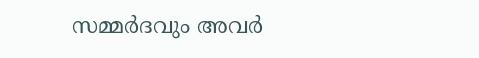സമ്മർദവും അവർ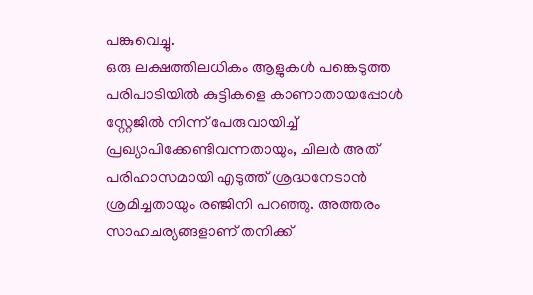പങ്കുവെച്ചു.
ഒരു ലക്ഷത്തിലധികം ആളുകൾ പങ്കെടുത്ത പരിപാടിയിൽ കുട്ടികളെ കാണാതായപ്പോൾ സ്റ്റേജിൽ നിന്ന് പേരുവായിച്ച് പ്രഖ്യാപിക്കേണ്ടിവന്നതായും, ചിലർ അത് പരിഹാസമായി എടുത്ത് ശ്രദ്ധനേടാൻ ശ്രമിച്ചതായും രഞ്ജിനി പറഞ്ഞു. അത്തരം സാഹചര്യങ്ങളാണ് തനിക്ക്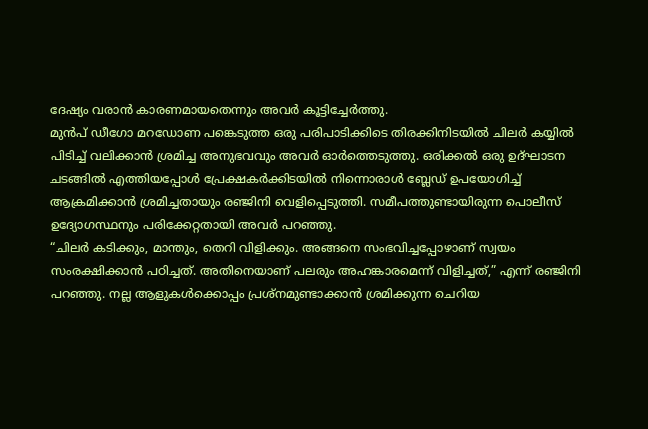ദേഷ്യം വരാൻ കാരണമായതെന്നും അവർ കൂട്ടിച്ചേർത്തു.
മുൻപ് ഡീഗോ മറഡോണ പങ്കെടുത്ത ഒരു പരിപാടിക്കിടെ തിരക്കിനിടയിൽ ചിലർ കയ്യിൽ പിടിച്ച് വലിക്കാൻ ശ്രമിച്ച അനുഭവവും അവർ ഓർത്തെടുത്തു. ഒരിക്കൽ ഒരു ഉദ്ഘാടന ചടങ്ങിൽ എത്തിയപ്പോൾ പ്രേക്ഷകർക്കിടയിൽ നിന്നൊരാൾ ബ്ലേഡ് ഉപയോഗിച്ച് ആക്രമിക്കാൻ ശ്രമിച്ചതായും രഞ്ജിനി വെളിപ്പെടുത്തി. സമീപത്തുണ്ടായിരുന്ന പൊലീസ് ഉദ്യോഗസ്ഥനും പരിക്കേറ്റതായി അവർ പറഞ്ഞു.
“ചിലർ കടിക്കും, മാന്തും, തെറി വിളിക്കും. അങ്ങനെ സംഭവിച്ചപ്പോഴാണ് സ്വയം സംരക്ഷിക്കാൻ പഠിച്ചത്. അതിനെയാണ് പലരും അഹങ്കാരമെന്ന് വിളിച്ചത്,” എന്ന് രഞ്ജിനി പറഞ്ഞു. നല്ല ആളുകൾക്കൊപ്പം പ്രശ്നമുണ്ടാക്കാൻ ശ്രമിക്കുന്ന ചെറിയ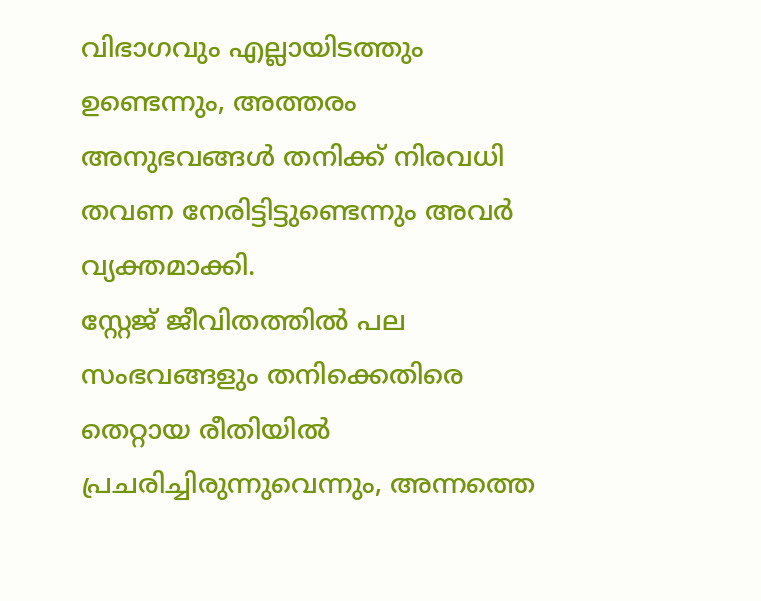വിഭാഗവും എല്ലായിടത്തും ഉണ്ടെന്നും, അത്തരം അനുഭവങ്ങൾ തനിക്ക് നിരവധി തവണ നേരിട്ടിട്ടുണ്ടെന്നും അവർ വ്യക്തമാക്കി.
സ്റ്റേജ് ജീവിതത്തിൽ പല സംഭവങ്ങളും തനിക്കെതിരെ തെറ്റായ രീതിയിൽ പ്രചരിച്ചിരുന്നുവെന്നും, അന്നത്തെ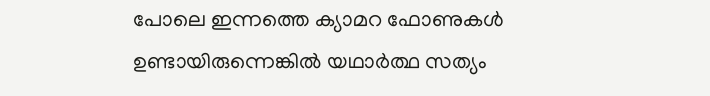പോലെ ഇന്നത്തെ ക്യാമറ ഫോണുകൾ ഉണ്ടായിരുന്നെങ്കിൽ യഥാർത്ഥ സത്യം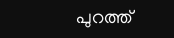പുറത്ത്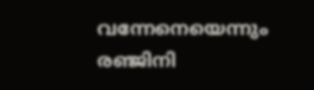വന്നേനെയെന്നും രഞ്ജിനി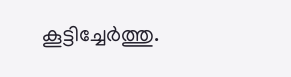കൂട്ടിച്ചേർത്തു.